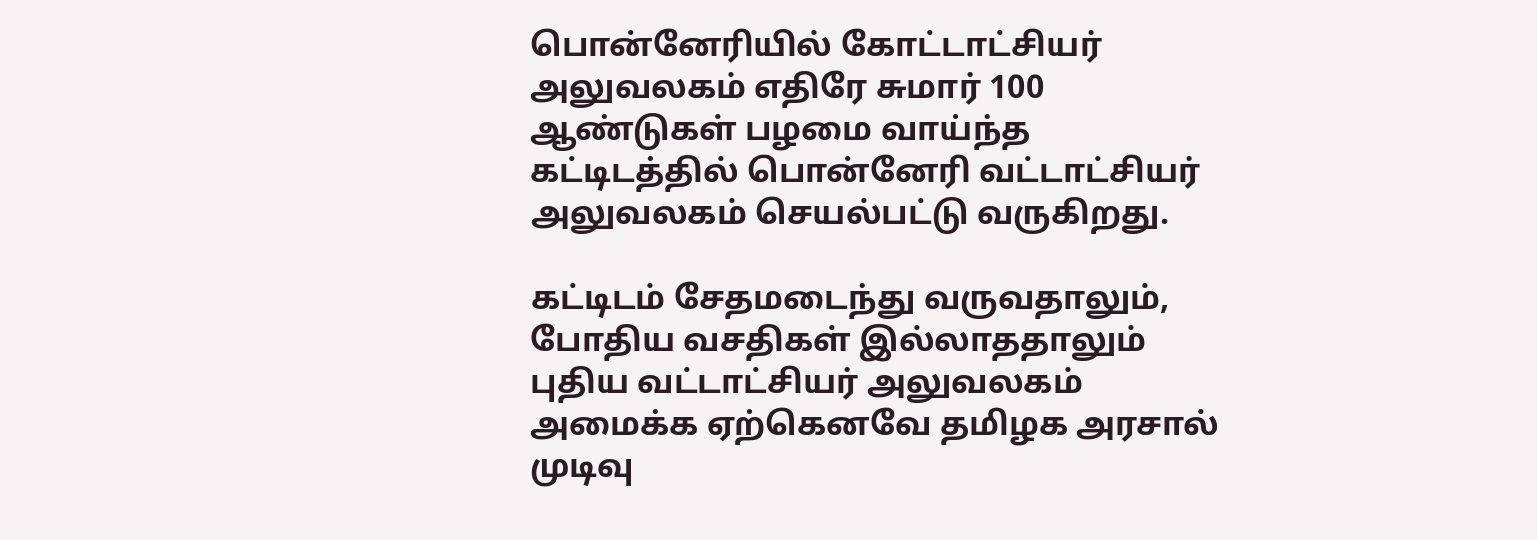பொன்னேரியில் கோட்டாட்சியர் அலுவலகம் எதிரே சுமார் 100 ஆண்டுகள் பழமை வாய்ந்த கட்டிடத்தில் பொன்னேரி வட்டாட்சியர் அலுவலகம் செயல்பட்டு வருகிறது.

கட்டிடம் சேதமடைந்து வருவதாலும், போதிய வசதிகள் இல்லாததாலும் புதிய வட்டாட்சியர் அலுவலகம் அமைக்க ஏற்கெனவே தமிழக அரசால் முடிவு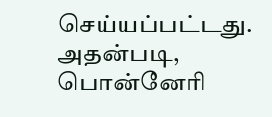செய்யப்பட்டது. அதன்படி, பொன்னேரி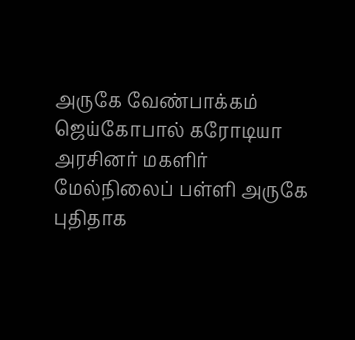அருகே வேண்பாக்கம் ஜெய்கோபால் கரோடியா அரசினர் மகளிர் மேல்நிலைப் பள்ளி அருகே புதிதாக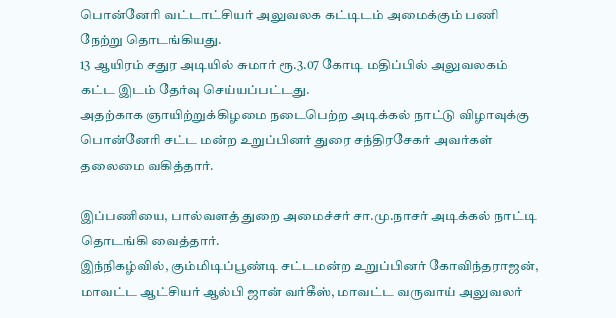பொன்னேரி வட்டாட்சியர் அலுவலக கட்டிடம் அமைக்கும் பணி நேற்று தொடங்கியது.
13 ஆயிரம் சதுர அடியில் சுமார் ரூ.3.07 கோடி மதிப்பில் அலுவலகம் கட்ட இடம் தேர்வு செய்யப்பட்டது.
அதற்காக ஞாயிற்றுக்கிழமை நடைபெற்ற அடிக்கல் நாட்டு விழாவுக்கு பொன்னேரி சட்ட மன்ற உறுப்பினர் துரை சந்திரசேகர் அவர்கள் தலைமை வகித்தார்.

இப்பணியை, பால்வளத் துறை அமைச்சர் சா.மு.நாசர் அடிக்கல் நாட்டி தொடங்கி வைத்தார்.
இந்நிகழ்வில், கும்மிடிப்பூண்டி சட்டமன்ற உறுப்பினர் கோவிந்தராஜன், மாவட்ட ஆட்சியர் ஆல்பி ஜான் வர்கீஸ், மாவட்ட வருவாய் அலுவலர்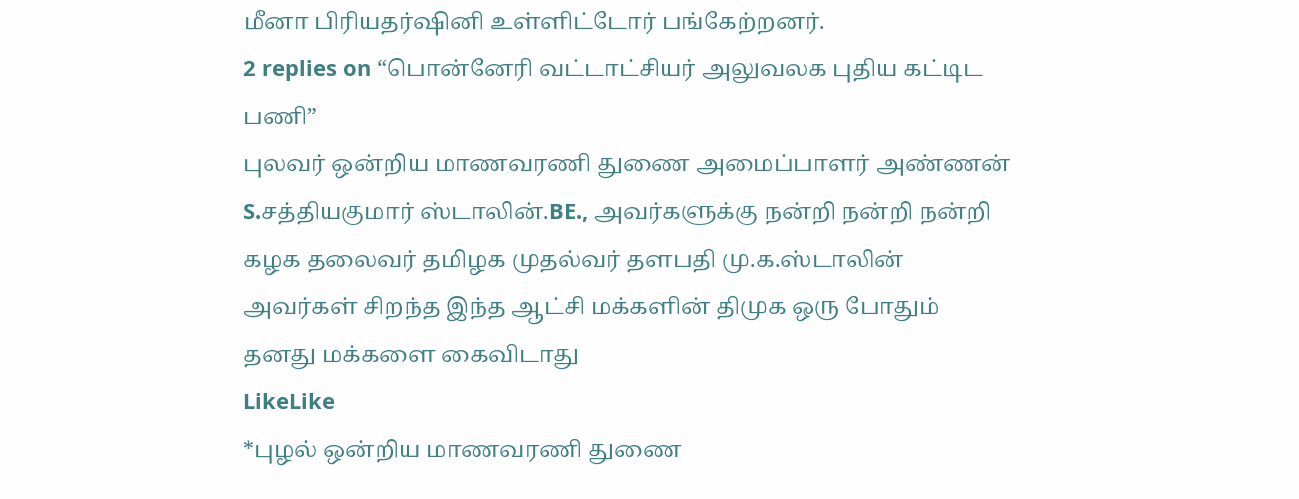மீனா பிரியதர்ஷினி உள்ளிட்டோர் பங்கேற்றனர்.
2 replies on “பொன்னேரி வட்டாட்சியர் அலுவலக புதிய கட்டிட பணி”
புலவர் ஒன்றிய மாணவரணி துணை அமைப்பாளர் அண்ணன் S.சத்தியகுமார் ஸ்டாலின்.BE., அவர்களுக்கு நன்றி நன்றி நன்றி கழக தலைவர் தமிழக முதல்வர் தளபதி மு.க.ஸ்டாலின் அவர்கள் சிறந்த இந்த ஆட்சி மக்களின் திமுக ஒரு போதும் தனது மக்களை கைவிடாது
LikeLike
*புழல் ஒன்றிய மாணவரணி துணை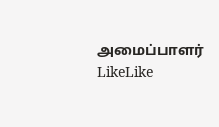அமைப்பாளர்
LikeLike